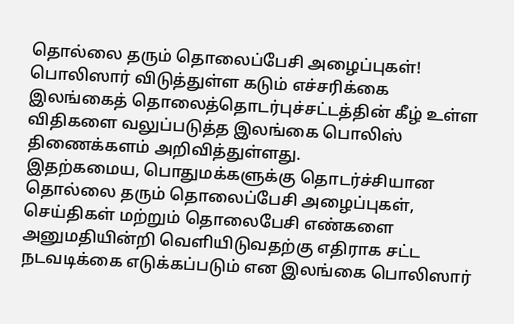தொல்லை தரும் தொலைப்பேசி அழைப்புகள்! பொலிஸார் விடுத்துள்ள கடும் எச்சரிக்கை
இலங்கைத் தொலைத்தொடர்புச்சட்டத்தின் கீழ் உள்ள விதிகளை வலுப்படுத்த இலங்கை பொலிஸ் திணைக்களம் அறிவித்துள்ளது.
இதற்கமைய, பொதுமக்களுக்கு தொடர்ச்சியான தொல்லை தரும் தொலைப்பேசி அழைப்புகள், செய்திகள் மற்றும் தொலைபேசி எண்களை அனுமதியின்றி வெளியிடுவதற்கு எதிராக சட்ட நடவடிக்கை எடுக்கப்படும் என இலங்கை பொலிஸார்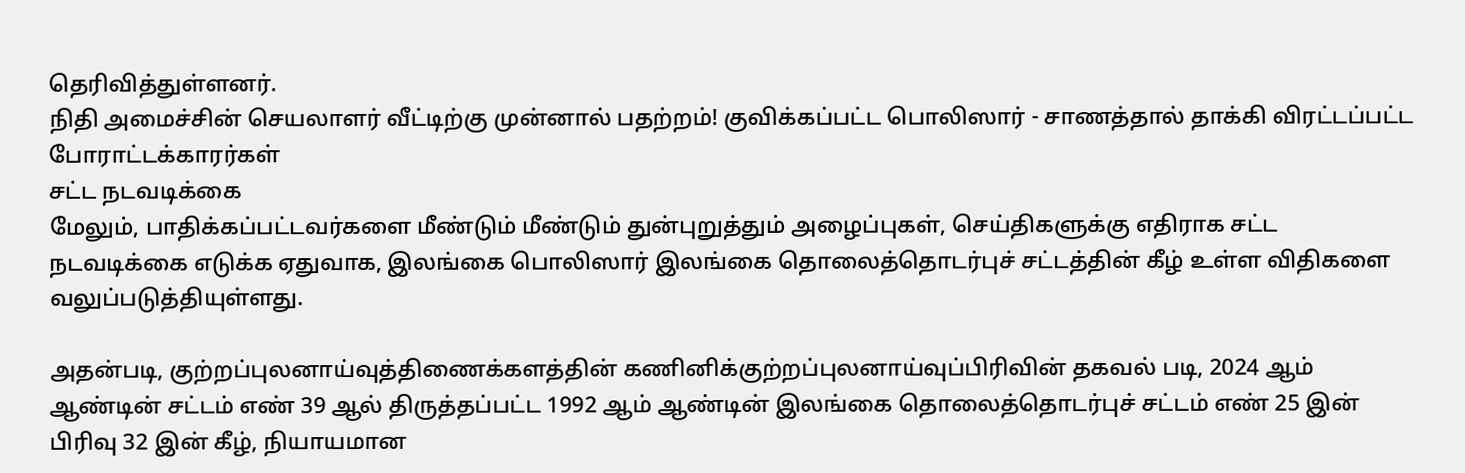தெரிவித்துள்ளனர்.
நிதி அமைச்சின் செயலாளர் வீட்டிற்கு முன்னால் பதற்றம்! குவிக்கப்பட்ட பொலிஸார் - சாணத்தால் தாக்கி விரட்டப்பட்ட போராட்டக்காரர்கள்
சட்ட நடவடிக்கை
மேலும், பாதிக்கப்பட்டவர்களை மீண்டும் மீண்டும் துன்புறுத்தும் அழைப்புகள், செய்திகளுக்கு எதிராக சட்ட நடவடிக்கை எடுக்க ஏதுவாக, இலங்கை பொலிஸார் இலங்கை தொலைத்தொடர்புச் சட்டத்தின் கீழ் உள்ள விதிகளை வலுப்படுத்தியுள்ளது.

அதன்படி, குற்றப்புலனாய்வுத்திணைக்களத்தின் கணினிக்குற்றப்புலனாய்வுப்பிரிவின் தகவல் படி, 2024 ஆம் ஆண்டின் சட்டம் எண் 39 ஆல் திருத்தப்பட்ட 1992 ஆம் ஆண்டின் இலங்கை தொலைத்தொடர்புச் சட்டம் எண் 25 இன் பிரிவு 32 இன் கீழ், நியாயமான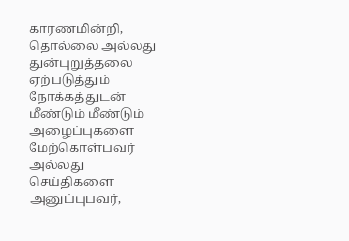காரணமின்றி, தொல்லை அல்லது துன்புறுத்தலை ஏற்படுத்தும் நோக்கத்துடன் மீண்டும் மீண்டும் அழைப்புகளை மேற்கொள்பவர் அல்லது செய்திகளை அனுப்புபவர்,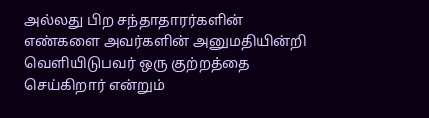அல்லது பிற சந்தாதாரர்களின் எண்களை அவர்களின் அனுமதியின்றி வெளியிடுபவர் ஒரு குற்றத்தை செய்கிறார் என்றும்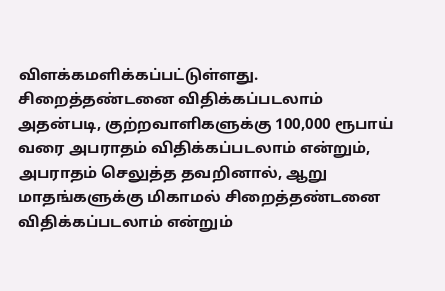விளக்கமளிக்கப்பட்டுள்ளது.
சிறைத்தண்டனை விதிக்கப்படலாம்
அதன்படி, குற்றவாளிகளுக்கு 100,000 ரூபாய் வரை அபராதம் விதிக்கப்படலாம் என்றும், அபராதம் செலுத்த தவறினால், ஆறு மாதங்களுக்கு மிகாமல் சிறைத்தண்டனை விதிக்கப்படலாம் என்றும்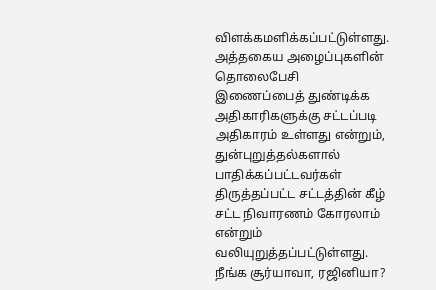விளக்கமளிக்கப்பட்டுள்ளது.
அத்தகைய அழைப்புகளின் தொலைபேசி இணைப்பைத் துண்டிக்க அதிகாரிகளுக்கு சட்டப்படி அதிகாரம் உள்ளது என்றும், துன்புறுத்தல்களால் பாதிக்கப்பட்டவர்கள் திருத்தப்பட்ட சட்டத்தின் கீழ் சட்ட நிவாரணம் கோரலாம் என்றும் வலியுறுத்தப்பட்டுள்ளது.
நீங்க சூர்யாவா, ரஜினியா?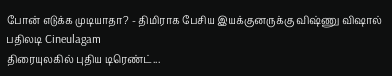போன் எடுக்க முடியாதா? - திமிராக பேசிய இயக்குனருக்கு விஷ்ணு விஷால் பதிலடி Cineulagam
திரையுலகில் புதிய டிரெண்ட்...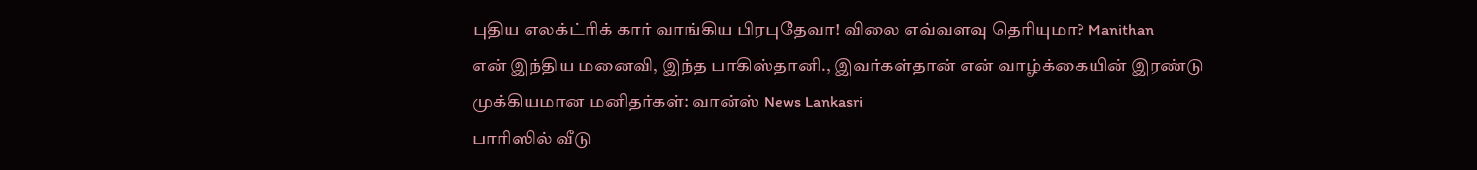புதிய எலக்ட்ரிக் கார் வாங்கிய பிரபுதேவா! விலை எவ்வளவு தெரியுமா? Manithan
என் இந்திய மனைவி, இந்த பாகிஸ்தானி., இவர்கள்தான் என் வாழ்க்கையின் இரண்டு முக்கியமான மனிதர்கள்: வான்ஸ் News Lankasri
பாரிஸில் வீடு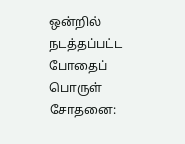ஒன்றில் நடத்தப்பட்ட போதைப் பொருள் சோதனை: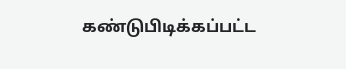கண்டுபிடிக்கப்பட்ட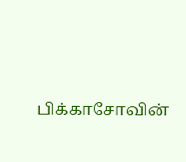பிக்காசோவின்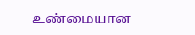உண்மையான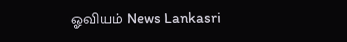ஓவியம் News Lankasri